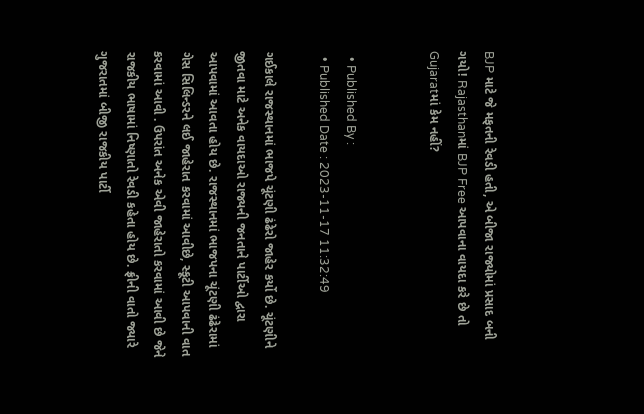BJP માટે જે મફતની રેવડી હતી, એ બીજા રાજ્યોમાં પ્રસાદ બની ગયો! Rajasthanમાં BJP Free આપવાના વાયદા કરે છે તો Gujaratમાં કેમ નહીં?


  • Published By :
  • Published Date : 2023-11-17 11:32:49

ગઈકાલે રાજસ્થાનમાં ભાજપે ચૂંટણી ઢંઢેરો જાહેર કર્યો છે. ચૂંટણીને જીતવા માટે અનેક વાયદાઓ રાજ્યની જનતાને પાર્ટીઓ દ્વારા આપવામાં આવતા હોય છે. રાજસ્થાનમાં ભાજપના ચૂંટણી ઢંઢેરામાં ગેસ સિલિન્ડરને લઈ જાહેરાત કરવામાં આવીછે, સ્કૂટી આપવાની વાત કરવામાં આવી . ઉપરાંત અનેક એવી જાહેરાતો કરવામાં આવી છે જેને રાજકીય ભાષામાં નિષ્ણાતો રેવડી કહેતા હોય છે. ફ્રીની વાતો જ્યારે ગુજરાતમાં બીજી રાજકીય પાર્ટી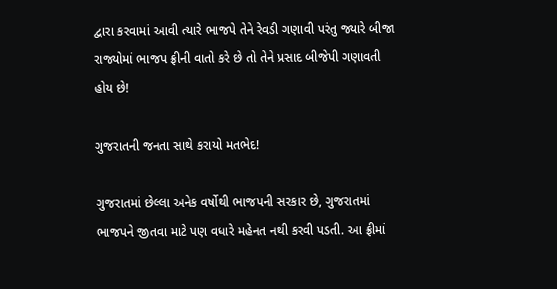દ્વારા કરવામાં આવી ત્યારે ભાજપે તેને રેવડી ગણાવી પરંતુ જ્યારે બીજા રાજ્યોમાં ભાજપ ફ્રીની વાતો કરે છે તો તેને પ્રસાદ બીજેપી ગણાવતી હોય છે!

ગુજરાતની જનતા સાથે કરાયો મતભેદ!

ગુજરાતમાં છેલ્લા અનેક વર્ષોથી ભાજપની સરકાર છે, ગુજરાતમાં ભાજપને જીતવા માટે પણ વધારે મહેનત નથી કરવી પડતી. આ ફ્રીમાં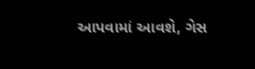આપવામાં આવશે, ગેસ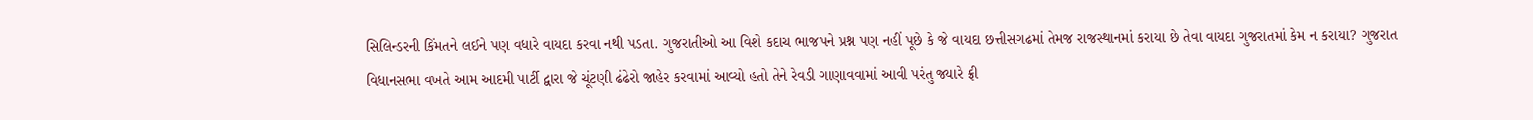સિલિન્ડરની કિંમતને લઈને પણ વધારે વાયદા કરવા નથી પડતા. ગુજરાતીઓ આ વિશે કદાચ ભાજપને પ્રશ્ન પણ નહીં પૂછે કે જે વાયદા છત્તીસગઢમાં તેમજ રાજસ્થાનમાં કરાયા છે તેવા વાયદા ગુજરાતમાં કેમ ન કરાયા? ગુજરાત વિધાનસભા વખતે આમ આદમી પાર્ટી દ્વારા જે ચૂંટણી ઢંઢેરો જાહેર કરવામાં આવ્યો હતો તેને રેવડી ગાણાવવામાં આવી પરંતુ જ્યારે ફ્રી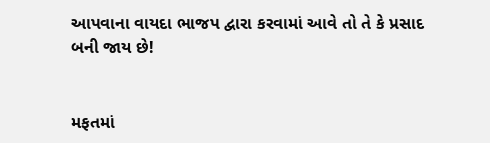આપવાના વાયદા ભાજપ દ્વારા કરવામાં આવે તો તે કે પ્રસાદ બની જાય છે!


મફતમાં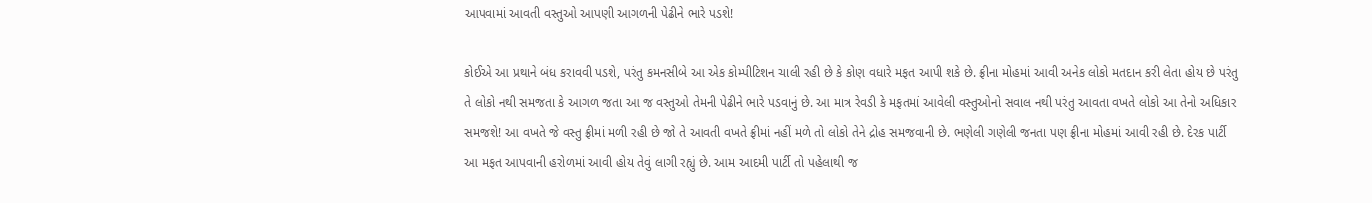આપવામાં આવતી વસ્તુઓ આપણી આગળની પેઢીને ભારે પડશે!

કોઈએ આ પ્રથાને બંધ કરાવવી પડશે, પરંતુ કમનસીબે આ એક કોમ્પીટિશન ચાલી રહી છે કે કોણ વધારે મફત આપી શકે છે. ફ્રીના મોહમાં આવી અનેક લોકો મતદાન કરી લેતા હોય છે પરંતુ તે લોકો નથી સમજતા કે આગળ જતા આ જ વસ્તુઓ તેમની પેઢીને ભારે પડવાનું છે. આ માત્ર રેવડી કે મફતમાં આવેલી વસ્તુઓનો સવાલ નથી પરંતુ આવતા વખતે લોકો આ તેનો અધિકાર સમજશે! આ વખતે જે વસ્તુ ફ્રીમાં મળી રહી છે જો તે આવતી વખતે ફ્રીમાં નહીં મળે તો લોકો તેને દ્રોહ સમજવાની છે. ભણેલી ગણેલી જનતા પણ ફ્રીના મોહમાં આવી રહી છે. દેરક પાર્ટી આ મફત આપવાની હરોળમાં આવી હોય તેવું લાગી રહ્યું છે. આમ આદમી પાર્ટી તો પહેલાથી જ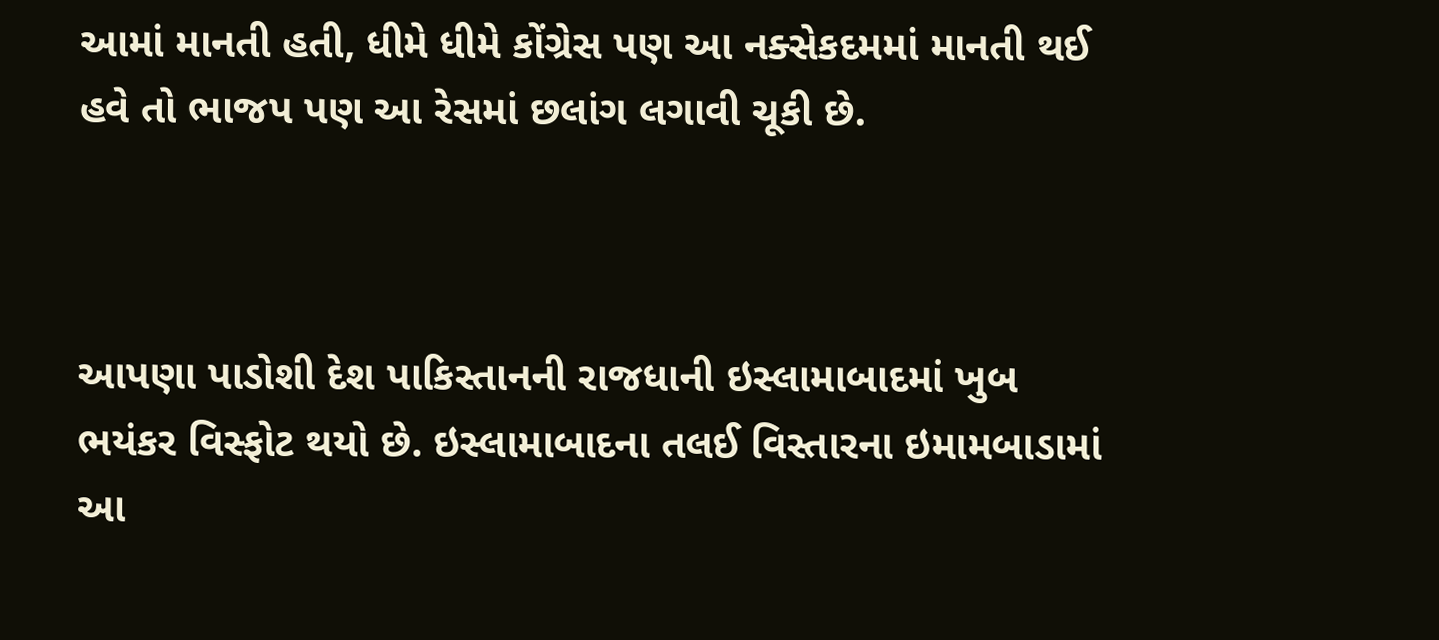આમાં માનતી હતી, ધીમે ધીમે કોંગ્રેસ પણ આ નક્સેકદમમાં માનતી થઈ હવે તો ભાજપ પણ આ રેસમાં છલાંગ લગાવી ચૂકી છે.



આપણા પાડોશી દેશ પાકિસ્તાનની રાજધાની ઇસ્લામાબાદમાં ખુબ ભયંકર વિસ્ફોટ થયો છે. ઇસ્લામાબાદના તલઈ વિસ્તારના ઇમામબાડામાં આ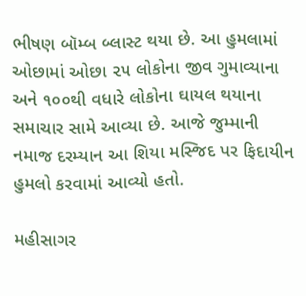ભીષણ બૉમ્બ બ્લાસ્ટ થયા છે. આ હુમલામાં ઓછામાં ઓછા ૨૫ લોકોના જીવ ગુમાવ્યાના અને ૧૦૦થી વધારે લોકોના ઘાયલ થયાના સમાચાર સામે આવ્યા છે. આજે જુમ્માની નમાજ દરમ્યાન આ શિયા મસ્જિદ પર ફિદાયીન હુમલો કરવામાં આવ્યો હતો.

મહીસાગર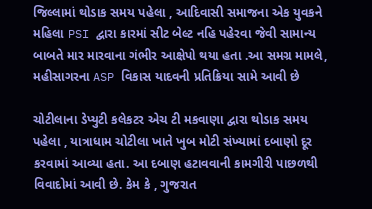જિલ્લામાં થોડાક સમય પહેલા , આદિવાસી સમાજના એક યુવકને મહિલા PSI દ્વારા કારમાં સીટ બેલ્ટ નહિ પહેરવા જેવી સામાન્ય બાબતે માર મારવાના ગંભીર આક્ષેપો થયા હતા .આ સમગ્ર મામલે, મહીસાગરના ASP વિકાસ યાદવની પ્રતિક્રિયા સામે આવી છે

ચોટીલાના ડેપ્યુટી કલેકટર એચ ટી મકવાણા દ્વારા થોડાક સમય પહેલા , યાત્રાધામ ચોટીલા ખાતે ખુબ મોટી સંખ્યામાં દબાણો દૂર કરવામાં આવ્યા હતા. આ દબાણ હટાવવાની કામગીરી પાછળથી વિવાદોમાં આવી છે. કેમ કે , ગુજરાત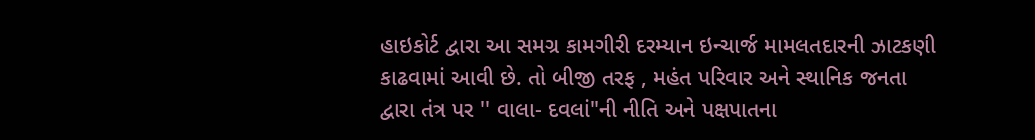હાઇકોર્ટ દ્વારા આ સમગ્ર કામગીરી દરમ્યાન ઇન્ચાર્જ મામલતદારની ઝાટકણી કાઢવામાં આવી છે. તો બીજી તરફ , મહંત પરિવાર અને સ્થાનિક જનતા દ્વારા તંત્ર પર '' વાલા- દવલાં"ની નીતિ અને પક્ષપાતના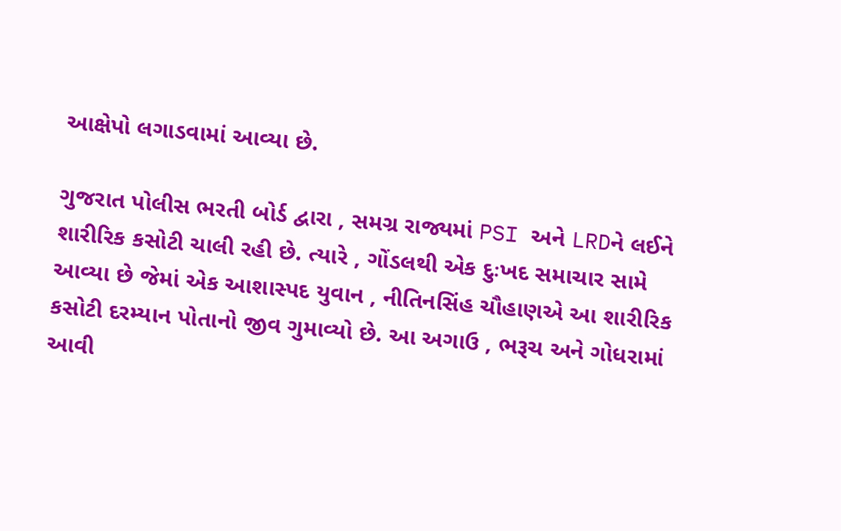આક્ષેપો લગાડવામાં આવ્યા છે.

ગુજરાત પોલીસ ભરતી બોર્ડ દ્વારા , સમગ્ર રાજ્યમાં PSI અને LRDને લઈને શારીરિક કસોટી ચાલી રહી છે. ત્યારે , ગોંડલથી એક દુઃખદ સમાચાર સામે આવ્યા છે જેમાં એક આશાસ્પદ યુવાન , નીતિનસિંહ ચૌહાણએ આ શારીરિક કસોટી દરમ્યાન પોતાનો જીવ ગુમાવ્યો છે. આ અગાઉ , ભરૂચ અને ગોધરામાં આવી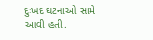દુઃખદ ઘટનાઓ સામે આવી હતી.